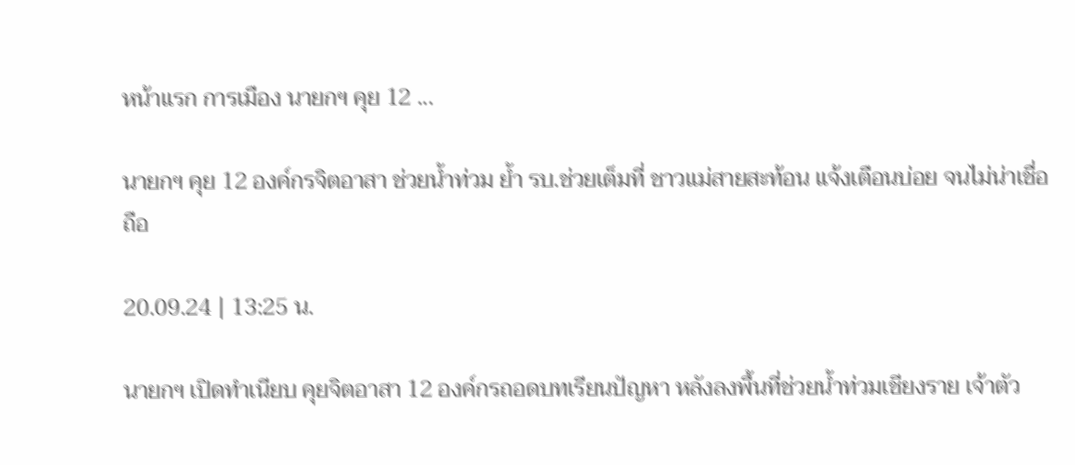หน้าแรก การเมือง นายกฯ คุย 12 ...

นายกฯ คุย 12 องค์กรจิตอาสา ช่วยน้ำท่วม ย้ำ รบ.ช่วยเต็มที่ ชาวแม่สายสะท้อน แจ้งเตือนบ่อย จนไม่น่าเชื่อถือ

20.09.24 | 13:25 น.

นายกฯ เปิดทำเนียบ คุยจิตอาสา 12 องค์กรถอดบทเรียนปัญหา หลังลงพื้นที่ช่วยน้ำท่วมเชียงราย เจ้าตัว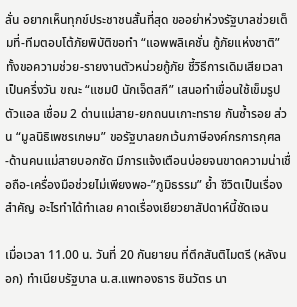ลั่น อยากเห็นทุกข์ประชาชนสั้นที่สุด ขออย่าห่วงรัฐบาลช่วยเต็มที่-ทีมตอบโต้ภัยพิบัติขอทำ “แอพพลิเคชั่น กู้ภัยแห่งชาติ” ทั้งขอความช่วย-รายงานตัวหน่วยกู้ภัย ชี้วิธีการเดิมเสียเวลาเป็นครึ่งวัน ขณะ “แชมป์ นักเจ็ตสกี” เสนอทำเขื่อนใช้เข็มรูปตัวแอล เชื่อม 2 ด่านแม่สาย-ยกถนนเกาะทราย กันซ้ำรอย ส่วน “มูลนิธิเพชรเกษม” ขอรัฐบาลยกเว้นภาษีองค์กรการกุศล-ด้านคนแม่สายบอกชัด มีการแจ้งเตือนบ่อยจนขาดความน่าเชื่อถือ-เครื่องมือช่วยไม่เพียงพอ-”ภูมิธรรม” ย้ำ ชีวิตเป็นเรื่องสำคัญ อะไรทำได้ทำเลย คาดเรื่องเยียวยาสัปดาห์นี้ชัดเจน

เมื่อเวลา 11.00 น. วันที่ 20 กันยายน ที่ตึกสันติไมตรี (หลังนอก) ทำเนียบรัฐบาล น.ส.แพทองธาร ชินวัตร นา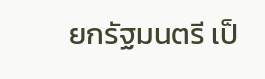ยกรัฐมนตรี เป็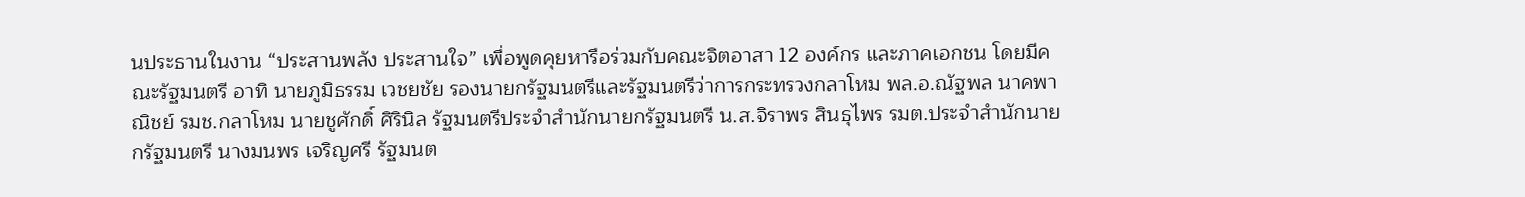นประธานในงาน “ประสานพลัง ประสานใจ” เพื่อพูดคุยหารือร่วมกับคณะจิตอาสา 12 องค์กร และภาคเอกชน โดยมีคณะรัฐมนตรี อาทิ นายภูมิธรรม เวชยชัย รองนายกรัฐมนตรีและรัฐมนตรีว่าการกระทรวงกลาโหม พล.อ.ณัฐพล นาคพาณิชย์ รมช.กลาโหม นายชูศักดิ์ ศิรินิล รัฐมนตรีประจำสำนักนายกรัฐมนตรี น.ส.จิราพร สินธุไพร รมต.ประจำสำนักนายกรัฐมนตรี นางมนพร เจริญศรี รัฐมนต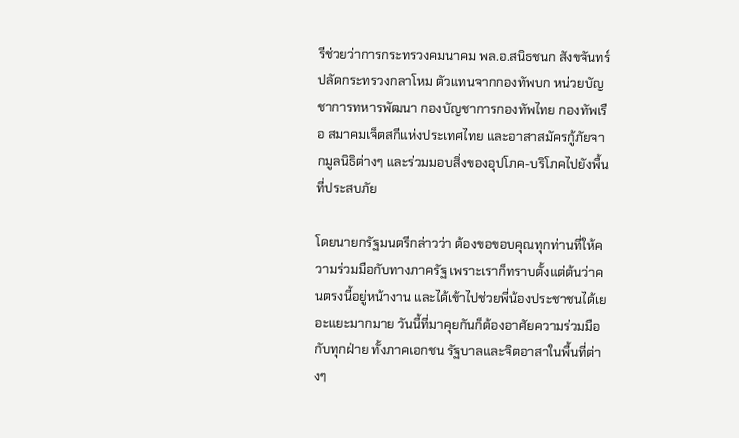รีช่วยว่าการกระทรวงคมนาคม พล.อ.สนิธชนก สังขจันทร์ ปลัดกระทรวงกลาโหม ตัวแทนจากกองทัพบก หน่วยบัญชาการทหารพัฒนา กองบัญชาการกองทัพไทย กองทัพเรือ สมาคมเจ็ตสกีแห่งประเทศไทย และอาสาสมัครกู้ภัยจากมูลนิธิต่างๆ และร่วมมอบสิ่งของอุปโภค-บริโภคไปยังพื้นที่ประสบภัย

โดยนายกรัฐมนตรีกล่าวว่า ต้องขอขอบคุณทุกท่านที่ให้ความร่วมมือกับทางภาครัฐ เพราะเราก็ทราบตั้งแต่ต้นว่าคนตรงนี้อยู่หน้างาน และได้เข้าไปช่วยพี่น้องประชาชนได้เยอะแยะมากมาย วันนี้ที่มาคุยกันก็ต้องอาศัยความร่วมมือกับทุกฝ่าย ทั้งภาคเอกชน รัฐบาลและจิตอาสาในพื้นที่ต่างๆ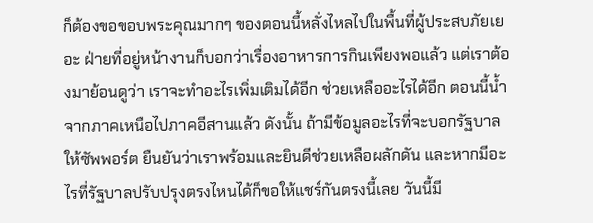ก็ต้องขอขอบพระคุณมากๆ ของตอนนี้หลั่งไหลไปในพื้นที่ผู้ประสบภัยเยอะ ฝ่ายที่อยู่หน้างานก็บอกว่าเรื่องอาหารการกินเพียงพอแล้ว แต่เราต้องมาย้อนดูว่า เราจะทำอะไรเพิ่มเติมได้อีก ช่วยเหลืออะไรได้อีก ตอนนี้น้ำจากภาคเหนือไปภาคอีสานแล้ว ดังนั้น ถ้ามีข้อมูลอะไรที่จะบอกรัฐบาลให้ซัพพอร์ต ยืนยันว่าเราพร้อมและยินดีช่วยเหลือผลักดัน และหากมีอะไรที่รัฐบาลปรับปรุงตรงไหนได้ก็ขอให้แชร์กันตรงนี้เลย วันนี้มี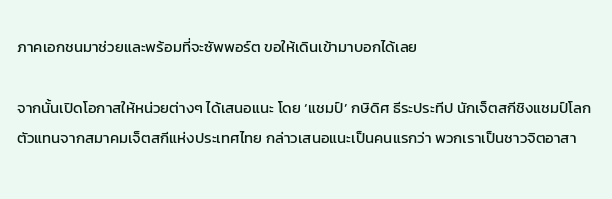ภาคเอกชนมาช่วยและพร้อมที่จะซัพพอร์ต ขอให้เดินเข้ามาบอกได้เลย

จากนั้นเปิดโอกาสให้หน่วยต่างๆ ได้เสนอแนะ โดย ‘แชมป์’ กษิดิศ ธีระประทีป นักเจ็ตสกีชิงแชมป์โลก ตัวแทนจากสมาคมเจ็ตสกีแห่งประเทศไทย กล่าวเสนอแนะเป็นคนแรกว่า พวกเราเป็นชาวจิตอาสา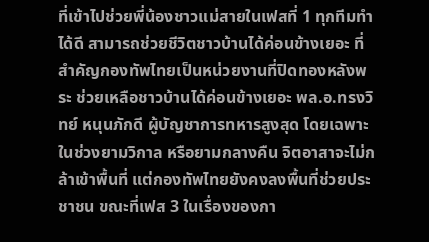ที่เข้าไปช่วยพี่น้องชาวแม่สายในเฟสที่ 1 ทุกทีมทำได้ดี สามารถช่วยชีวิตชาวบ้านได้ค่อนข้างเยอะ ที่สำคัญกองทัพไทยเป็นหน่วยงานที่ปิดทองหลังพระ ช่วยเหลือชาวบ้านได้ค่อนข้างเยอะ พล.อ.ทรงวิทย์ หนุนภักดี ผู้บัญชาการทหารสูงสุด โดยเฉพาะในช่วงยามวิกาล หรือยามกลางคืน จิตอาสาจะไม่กล้าเข้าพื้นที่ แต่กองทัพไทยยังคงลงพื้นที่ช่วยประชาชน ขณะที่เฟส 3 ในเรื่องของกา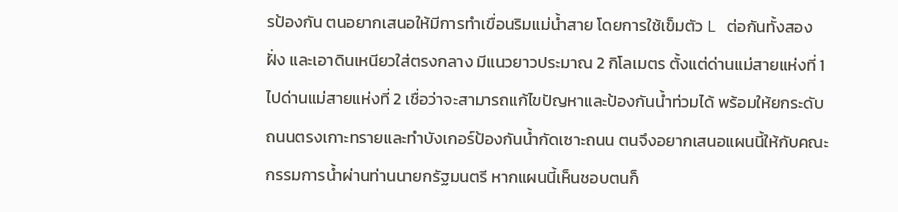รป้องกัน ตนอยากเสนอให้มีการทำเขื่อนริมแม่น้ำสาย โดยการใช้เข็มตัว L ต่อกันทั้งสองฝั่ง และเอาดินเหนียวใส่ตรงกลาง มีแนวยาวประมาณ 2 กิโลเมตร ตั้งแต่ด่านแม่สายแห่งที่ 1 ไปด่านแม่สายแห่งที่ 2 เชื่อว่าจะสามารถแก้ไขปัญหาและป้องกันน้ำท่วมได้ พร้อมให้ยกระดับถนนตรงเกาะทรายและทำบังเกอร์ป้องกันน้ำกัดเซาะถนน ตนจึงอยากเสนอแผนนี้ให้กับคณะกรรมการน้ำผ่านท่านนายกรัฐมนตรี หากแผนนี้เห็นชอบตนก็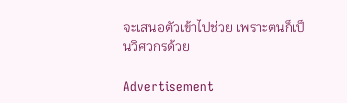จะเสนอตัวเข้าไปช่วย เพราะตนก็เป็นวิศวกรด้วย

Advertisement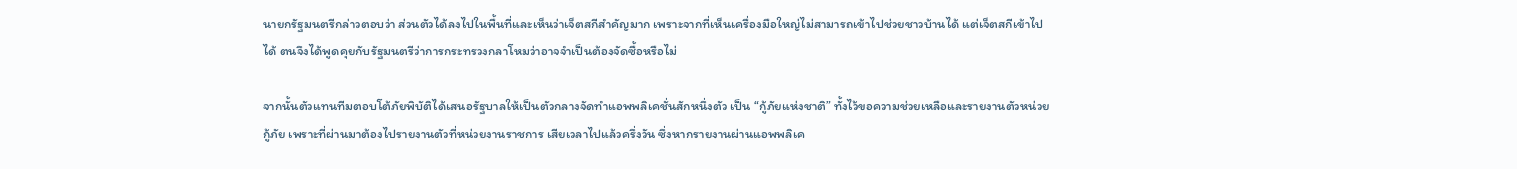นายกรัฐมนตรีกล่าวตอบว่า ส่วนตัวได้ลงไปในพื้นที่และเห็นว่าเจ็ตสกีสำคัญมาก เพราะจากที่เห็นเครื่องมือใหญ่ไม่สามารถเข้าไปช่วยชาวบ้านได้ แต่เจ็ตสกีเข้าไปได้ ตนจึงได้พูดคุยกับรัฐมนตรีว่าการกระทรวงกลาโหมว่าอาจจำเป็นต้องจัดซื้อหรือไม่

จากนั้นตัวแทนทีมตอบโต้ภัยพิบัติได้เสนอรัฐบาลให้เป็นตัวกลางจัดทำแอพพลิเคชั่นสักหนึ่งตัว เป็น “กู้ภัยแห่งชาติ” ทั้งไว้ขอความช่วยเหลือและรายงานตัวหน่วยกู้ภัย เพราะที่ผ่านมาต้องไปรายงานตัวที่หน่วยงานราชการ เสียเวลาไปแล้วครึ่งวัน ซึ่งหากรายงานผ่านแอพพลิเค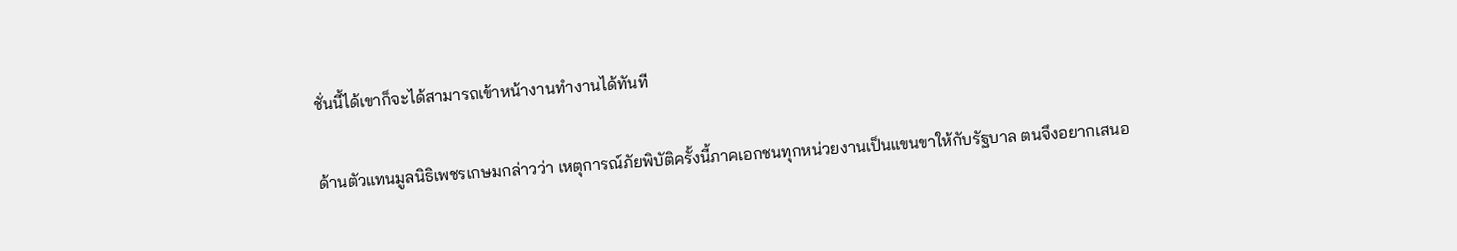ชั่นนี้ได้เขาก็จะได้สามารถเข้าหน้างานทำงานได้ทันที

ด้านตัวแทนมูลนิธิเพชรเกษมกล่าวว่า เหตุการณ์ภัยพิบัติครั้งนี้ภาคเอกชนทุกหน่วยงานเป็นแขนขาให้กับรัฐบาล ตนจึงอยากเสนอ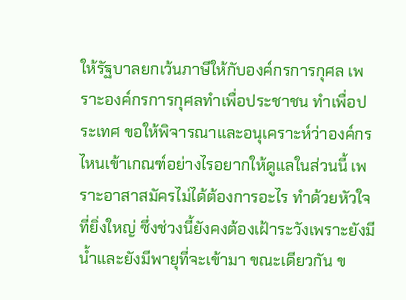ให้รัฐบาลยกเว้นภาษีให้กับองค์กรการกุศล เพราะองค์กรการกุศลทำเพื่อประชาชน ทำเพื่อประเทศ ขอให้พิจารณาและอนุเคราะห์ว่าองค์กรไหนเข้าเกณฑ์อย่างไรอยากให้ดูแลในส่วนนี้ เพราะอาสาสมัครไม่ได้ต้องการอะไร ทำด้วยหัวใจที่ยิ่งใหญ่ ซึ่งช่วงนี้ยังคงต้องเฝ้าระวังเพราะยังมีน้ำและยังมีพายุที่จะเข้ามา ขณะเดียวกัน ข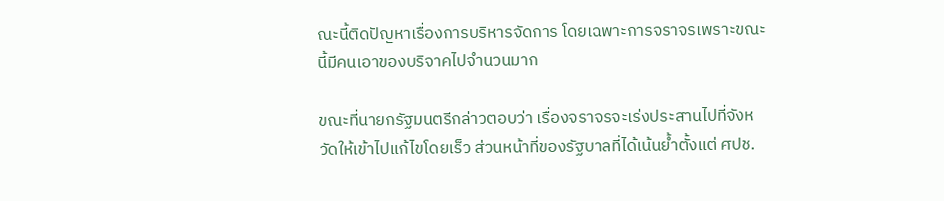ณะนี้ติดปัญหาเรื่องการบริหารจัดการ โดยเฉพาะการจราจรเพราะขณะนี้มีคนเอาของบริจาคไปจำนวนมาก

ขณะที่นายกรัฐมนตรีกล่าวตอบว่า เรื่องจราจรจะเร่งประสานไปที่จังหวัดให้เข้าไปแก้ไขโดยเร็ว ส่วนหน้าที่ของรัฐบาลที่ได้เน้นย้ำตั้งแต่ ศปช.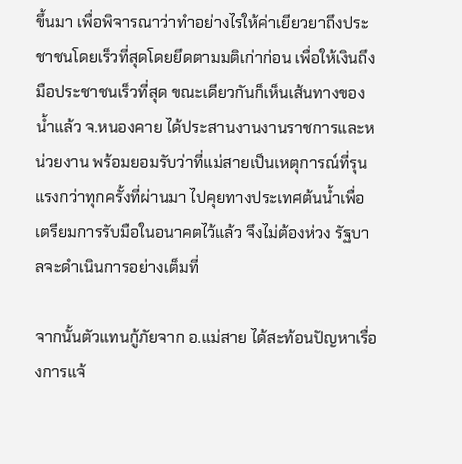ขึ้นมา เพื่อพิจารณาว่าทำอย่างไรให้ค่าเยียวยาถึงประชาชนโดยเร็วที่สุดโดยยึดตามมติเก่าก่อน เพื่อให้เงินถึงมือประชาชนเร็วที่สุด ขณะเดียวกันก็เห็นเส้นทางของน้ำแล้ว จ.หนองคาย ได้ประสานงานงานราชการและหน่วยงาน พร้อมยอมรับว่าที่แม่สายเป็นเหตุการณ์ที่รุนแรงกว่าทุกครั้งที่ผ่านมา ไปคุยทางประเทศต้นน้ำเพื่อเตรียมการรับมือในอนาคตไว้แล้ว จึงไม่ต้องห่วง รัฐบาลจะดำเนินการอย่างเต็มที่

จากนั้นตัวแทนกู้ภัยจาก อ.แม่สาย ได้สะท้อนปัญหาเรื่องการแจ้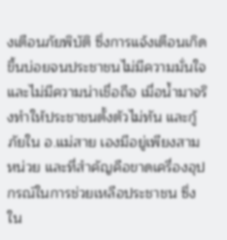งเตือนภัยพิบัติ ซึ่งการแจ้งเตือนเกิดขึ้นบ่อยจนประชาชนไม่มีความมั่นใจและไม่มีความน่าเชื่อถือ เมื่อน้ำมาจริงทำให้ประชาชนตั้งตัวไม่ทัน และกู้ภัยใน อ.แม่สาย เองมีอยู่เพียงสามหน่วย และที่สำคัญคือขาดเครื่องอุปกรณ์ในการช่วยเหลือประชาชน ซึ่งใน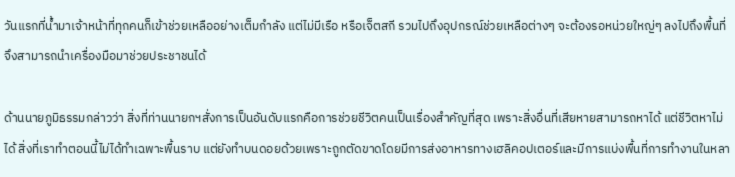วันแรกที่น้ำมาเจ้าหน้าที่ทุกคนก็เข้าช่วยเหลืออย่างเต็มกำลัง แต่ไม่มีเรือ หรือเจ็ตสกี รวมไปถึงอุปกรณ์ช่วยเหลือต่างๆ จะต้องรอหน่วยใหญ่ๆ ลงไปถึงพื้นที่จึงสามารถนำเครื่องมือมาช่วยประชาชนได้

ด้านนายภูมิธรรมกล่าวว่า สิ่งที่ท่านนายกฯสั่งการเป็นอันดับแรกคือการช่วยชีวิตคนเป็นเรื่องสำคัญที่สุด เพราะสิ่งอื่นที่เสียหายสามารถหาได้ แต่ชีวิตหาไม่ได้ สิ่งที่เราทำตอนนี้ไม่ได้ทำเฉพาะพื้นราบ แต่ยังทำบนดอยด้วยเพราะถูกตัดขาดโดยมีการส่งอาหารทางเฮลิคอปเตอร์และมีการแบ่งพื้นที่การทำงานในหลา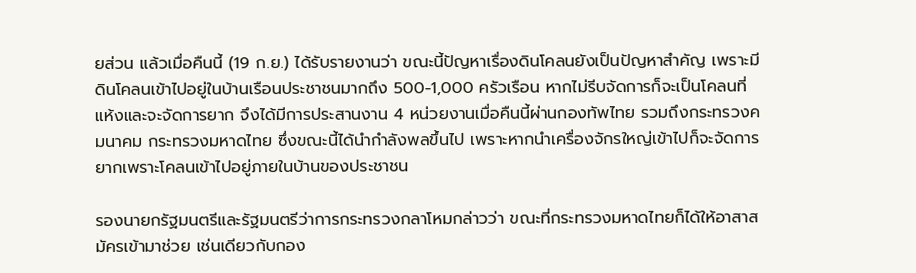ยส่วน แล้วเมื่อคืนนี้ (19 ก.ย.) ได้รับรายงานว่า ขณะนี้ปัญหาเรื่องดินโคลนยังเป็นปัญหาสำคัญ เพราะมีดินโคลนเข้าไปอยู่ในบ้านเรือนประชาชนมากถึง 500-1,000 ครัวเรือน หากไม่รีบจัดการก็จะเป็นโคลนที่แห้งและจะจัดการยาก จึงได้มีการประสานงาน 4 หน่วยงานเมื่อคืนนี้ผ่านกองทัพไทย รวมถึงกระทรวงคมนาคม กระทรวงมหาดไทย ซึ่งขณะนี้ได้นำกำลังพลขึ้นไป เพราะหากนำเครื่องจักรใหญ่เข้าไปก็จะจัดการยากเพราะโคลนเข้าไปอยู่ภายในบ้านของประชาชน

รองนายกรัฐมนตรีและรัฐมนตรีว่าการกระทรวงกลาโหมกล่าวว่า ขณะที่กระทรวงมหาดไทยก็ได้ให้อาสาสมัครเข้ามาช่วย เช่นเดียวกับกอง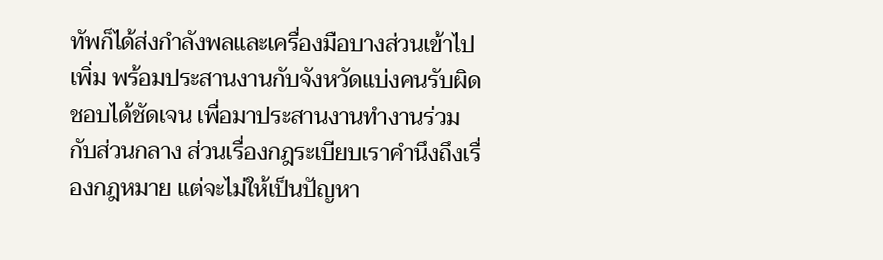ทัพก็ได้ส่งกำลังพลและเครื่องมือบางส่วนเข้าไปเพิ่ม พร้อมประสานงานกับจังหวัดแบ่งคนรับผิดชอบได้ชัดเจน เพื่อมาประสานงานทำงานร่วมกับส่วนกลาง ส่วนเรื่องกฎระเบียบเราคำนึงถึงเรื่องกฎหมาย แต่จะไม่ให้เป็นปัญหา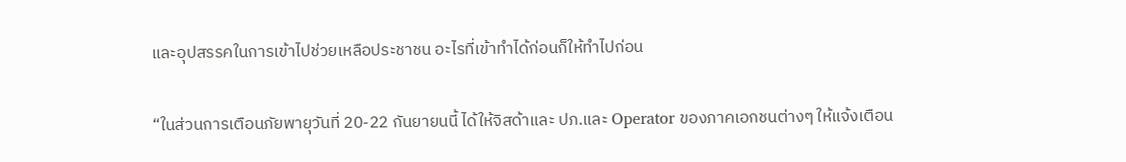และอุปสรรคในการเข้าไปช่วยเหลือประชาชน อะไรที่เข้าทำได้ก่อนก็ให้ทำไปก่อน

“ในส่วนการเตือนภัยพายุวันที่ 20-22 กันยายนนี้ ได้ให้จิสด้าและ ปภ.และ Operator ของภาคเอกชนต่างๆ ให้แจ้งเตือน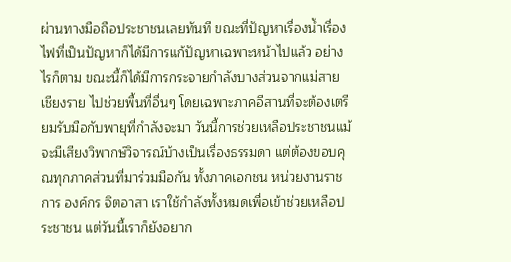ผ่านทางมือถือประชาชนเลยทันที ขณะที่ปัญหาเรื่องน้ำเรื่องไฟที่เป็นปัญหาก็ได้มีการแก้ปัญหาเฉพาะหน้าไปแล้ว อย่างไรก็ตาม ขณะนี้ก็ได้มีการกระจายกำลังบางส่วนจากแม่สาย เชียงราย ไปช่วยพื้นที่อื่นๆ โดยเฉพาะภาคอีสานที่จะต้องเตรียมรับมือกับพายุที่กำลังจะมา วันนี้การช่วยเหลือประชาชนแม้จะมีเสียงวิพากษ์วิจารณ์บ้างเป็นเรื่องธรรมดา แต่ต้องขอบคุณทุกภาคส่วนที่มาร่วมมือกัน ทั้งภาคเอกชน หน่วยงานราชการ องค์กร จิตอาสา เราใช้กำลังทั้งหมดเพื่อเข้าช่วยเหลือประชาชน แต่วันนี้เราก็ยังอยาก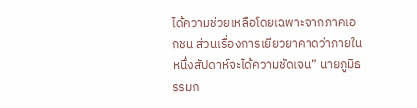ได้ความช่วยเหลือโดยเฉพาะจากภาคเอกชน ส่วนเรื่องการเยียวยาคาดว่าภายในหนึ่งสัปดาห์จะได้ความชัดเจน” นายภูมิธรรมก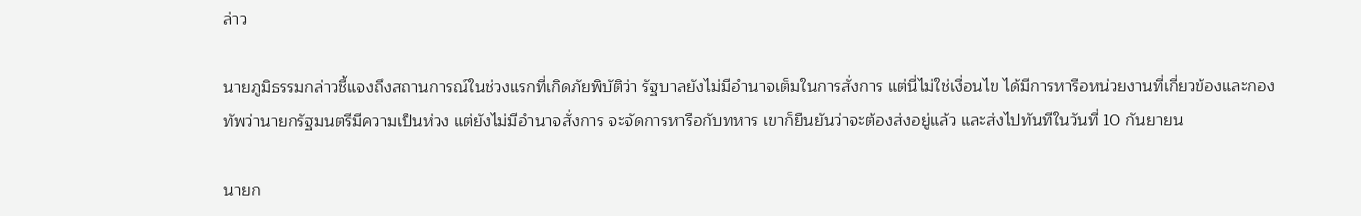ล่าว

นายภูมิธรรมกล่าวชี้แจงถึงสถานการณ์ในช่วงแรกที่เกิดภัยพิบัติว่า รัฐบาลยังไม่มีอำนาจเต็มในการสั่งการ แต่นี่ไม่ใช่เงื่อนไข ได้มีการหารือหน่วยงานที่เกี่ยวข้องและกองทัพว่านายกรัฐมนตรีมีความเป็นห่วง แต่ยังไม่มีอำนาจสั่งการ จะจัดการหารือกับทหาร เขาก็ยืนยันว่าจะต้องส่งอยู่แล้ว และส่งไปทันทีในวันที่ 10 กันยายน

นายก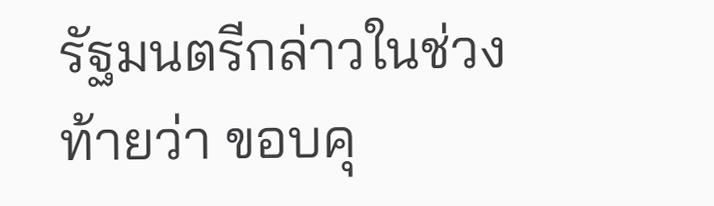รัฐมนตรีกล่าวในช่วงท้ายว่า ขอบคุ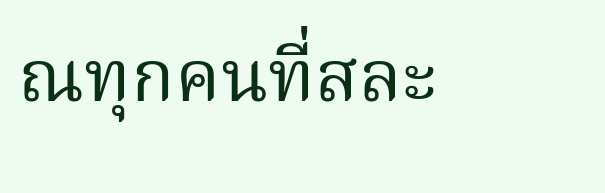ณทุกคนที่สละ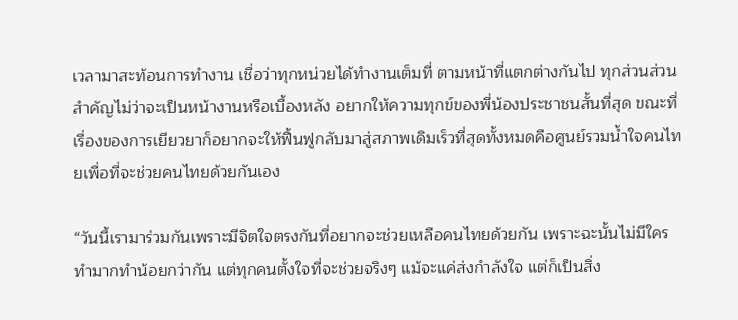เวลามาสะท้อนการทำงาน เชื่อว่าทุกหน่วยได้ทำงานเต็มที่ ตามหน้าที่แตกต่างกันไป ทุกส่วนส่วนสำคัญไม่ว่าจะเป็นหน้างานหรือเบื้องหลัง อยากให้ความทุกข์ของพี่น้องประชาชนสั้นที่สุด ขณะที่เรื่องของการเยียวยาก็อยากจะให้ฟื้นฟูกลับมาสู่สภาพเดิมเร็วที่สุดทั้งหมดคือศูนย์รวมน้ำใจคนไทยเพื่อที่จะช่วยคนไทยด้วยกันเอง

“วันนี้เรามาร่วมกันเพราะมีจิตใจตรงกันที่อยากจะช่วยเหลือคนไทยด้วยกัน เพราะฉะนั้นไม่มีใครทำมากทำน้อยกว่ากัน แต่ทุกคนตั้งใจที่จะช่วยจริงๆ แม้จะแค่ส่งกำลังใจ แต่ก็เป็นสิ่ง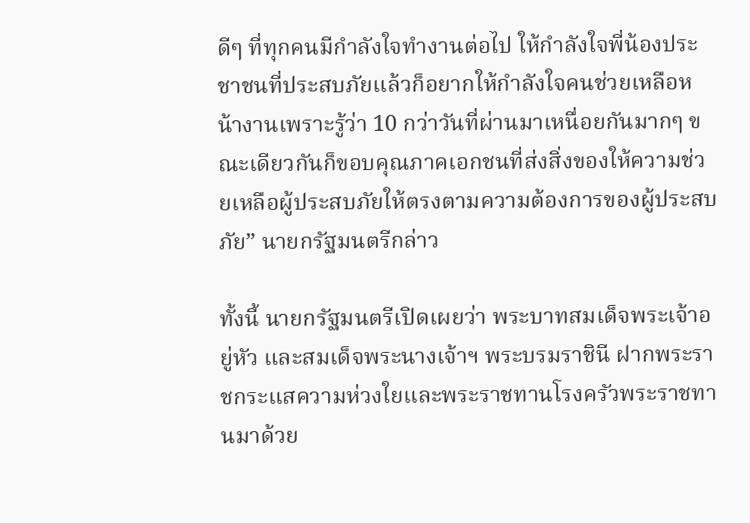ดีๆ ที่ทุกคนมีกำลังใจทำงานต่อไป ให้กำลังใจพี่น้องประชาชนที่ประสบภัยแล้วก็อยากให้กำลังใจคนช่วยเหลือหน้างานเพราะรู้ว่า 10 กว่าวันที่ผ่านมาเหนื่อยกันมากๆ ขณะเดียวกันก็ขอบคุณภาคเอกชนที่ส่งสิ่งของให้ความช่วยเหลือผู้ประสบภัยให้ตรงตามความต้องการของผู้ประสบภัย” นายกรัฐมนตรีกล่าว

ทั้งนี้ นายกรัฐมนตรีเปิดเผยว่า พระบาทสมเด็จพระเจ้าอยู่หัว และสมเด็จพระนางเจ้าฯ พระบรมราชินี ฝากพระราชกระแสความห่วงใยและพระราชทานโรงครัวพระราชทานมาด้วย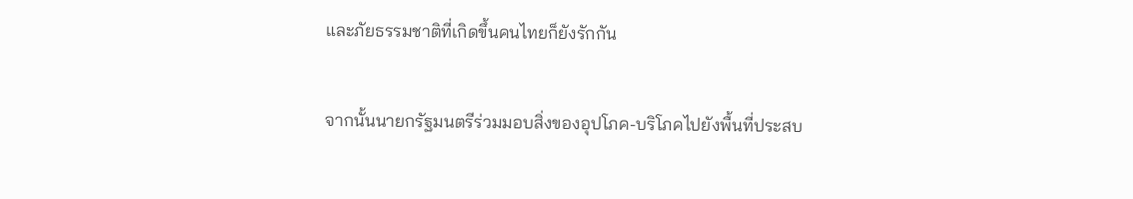และภัยธรรมชาติที่เกิดขึ้นคนไทยก็ยังรักกัน

จากนั้นนายกรัฐมนตรีร่วมมอบสิ่งของอุปโภค-บริโภคไปยังพื้นที่ประสบ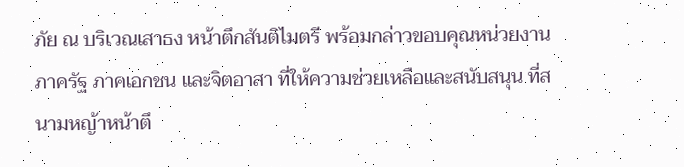ภัย ณ บริเวณเสาธง หน้าตึกสันติไมตรี พร้อมกล่าวขอบคุณหน่วยงานภาครัฐ ภาคเอกชน และจิตอาสา ที่ให้ความช่วยเหลือและสนับสนุน ที่สนามหญ้าหน้าตึ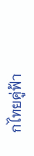กไทยคู่ฟ้า